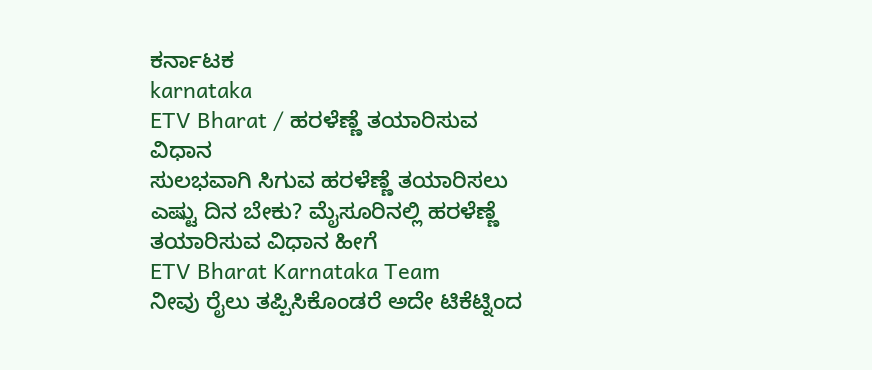ಕರ್ನಾಟಕ
karnataka
ETV Bharat / ಹರಳೆಣ್ಣೆ ತಯಾರಿಸುವ ವಿಧಾನ
ಸುಲಭವಾಗಿ ಸಿಗುವ ಹರಳೆಣ್ಣೆ ತಯಾರಿಸಲು ಎಷ್ಟು ದಿನ ಬೇಕು? ಮೈಸೂರಿನಲ್ಲಿ ಹರಳೆಣ್ಣೆ ತಯಾರಿಸುವ ವಿಧಾನ ಹೀಗೆ
ETV Bharat Karnataka Team
ನೀವು ರೈಲು ತಪ್ಪಿಸಿಕೊಂಡರೆ ಅದೇ ಟಿಕೆಟ್ನಿಂದ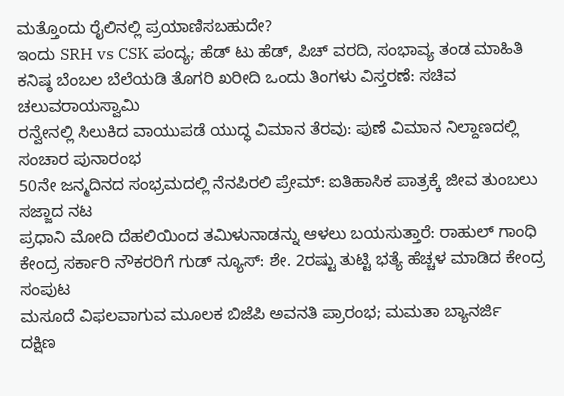ಮತ್ತೊಂದು ರೈಲಿನಲ್ಲಿ ಪ್ರಯಾಣಿಸಬಹುದೇ?
ಇಂದು SRH vs CSK ಪಂದ್ಯ; ಹೆಡ್ ಟು ಹೆಡ್, ಪಿಚ್ ವರದಿ, ಸಂಭಾವ್ಯ ತಂಡ ಮಾಹಿತಿ
ಕನಿಷ್ಠ ಬೆಂಬಲ ಬೆಲೆಯಡಿ ತೊಗರಿ ಖರೀದಿ ಒಂದು ತಿಂಗಳು ವಿಸ್ತರಣೆ: ಸಚಿವ ಚಲುವರಾಯಸ್ವಾಮಿ
ರನ್ವೇನಲ್ಲಿ ಸಿಲುಕಿದ ವಾಯುಪಡೆ ಯುದ್ಧ ವಿಮಾನ ತೆರವು: ಪುಣೆ ವಿಮಾನ ನಿಲ್ದಾಣದಲ್ಲಿ ಸಂಚಾರ ಪುನಾರಂಭ
50ನೇ ಜನ್ಮದಿನದ ಸಂಭ್ರಮದಲ್ಲಿ ನೆನಪಿರಲಿ ಪ್ರೇಮ್: ಐತಿಹಾಸಿಕ ಪಾತ್ರಕ್ಕೆ ಜೀವ ತುಂಬಲು ಸಜ್ಜಾದ ನಟ
ಪ್ರಧಾನಿ ಮೋದಿ ದೆಹಲಿಯಿಂದ ತಮಿಳುನಾಡನ್ನು ಆಳಲು ಬಯಸುತ್ತಾರೆ: ರಾಹುಲ್ ಗಾಂಧಿ
ಕೇಂದ್ರ ಸರ್ಕಾರಿ ನೌಕರರಿಗೆ ಗುಡ್ ನ್ಯೂಸ್: ಶೇ. 2ರಷ್ಟು ತುಟ್ಟಿ ಭತ್ಯೆ ಹೆಚ್ಚಳ ಮಾಡಿದ ಕೇಂದ್ರ ಸಂಪುಟ
ಮಸೂದೆ ವಿಫಲವಾಗುವ ಮೂಲಕ ಬಿಜೆಪಿ ಅವನತಿ ಪ್ರಾರಂಭ; ಮಮತಾ ಬ್ಯಾನರ್ಜಿ
ದಕ್ಷಿಣ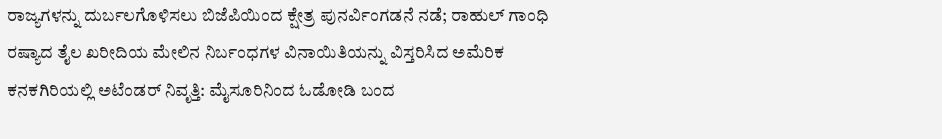ರಾಜ್ಯಗಳನ್ನು ದುರ್ಬಲಗೊಳಿಸಲು ಬಿಜೆಪಿಯಿಂದ ಕ್ಷೇತ್ರ ಪುನರ್ವಿಂಗಡನೆ ನಡೆ; ರಾಹುಲ್ ಗಾಂಧಿ
ರಷ್ಯಾದ ತೈಲ ಖರೀದಿಯ ಮೇಲಿನ ನಿರ್ಬಂಧಗಳ ವಿನಾಯಿತಿಯನ್ನು ವಿಸ್ತರಿಸಿದ ಅಮೆರಿಕ
ಕನಕಗಿರಿಯಲ್ಲಿ ಅಟೆಂಡರ್ ನಿವೃತ್ತಿ: ಮೈಸೂರಿನಿಂದ ಓಡೋಡಿ ಬಂದ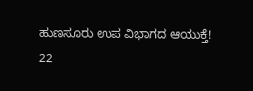ಹುಣಸೂರು ಉಪ ವಿಭಾಗದ ಆಯುಕ್ತೆ!
22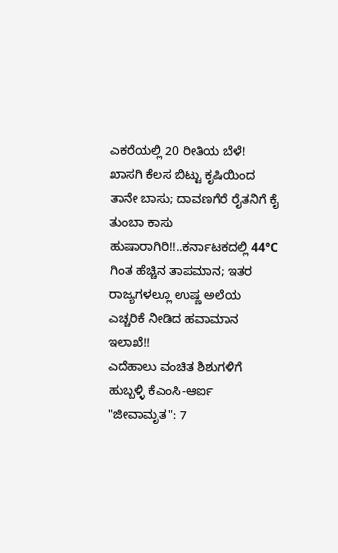ಎಕರೆಯಲ್ಲಿ 20 ರೀತಿಯ ಬೆಳೆ! ಖಾಸಗಿ ಕೆಲಸ ಬಿಟ್ಟು ಕೃಷಿಯಿಂದ ತಾನೇ ಬಾಸು; ದಾವಣಗೆರೆ ರೈತನಿಗೆ ಕೈ ತುಂಬಾ ಕಾಸು
ಹುಷಾರಾಗಿರಿ!!..ಕರ್ನಾಟಕದಲ್ಲಿ 44°C ಗಿಂತ ಹೆಚ್ಚಿನ ತಾಪಮಾನ; ಇತರ ರಾಜ್ಯಗಳಲ್ಲೂ ಉಷ್ಣ ಅಲೆಯ ಎಚ್ಚರಿಕೆ ನೀಡಿದ ಹವಾಮಾನ ಇಲಾಖೆ!!
ಎದೆಹಾಲು ವಂಚಿತ ಶಿಶುಗಳಿಗೆ ಹುಬ್ಬಳ್ಳಿ ಕೆಎಂಸಿ-ಆರ್ಐ "ಜೀವಾಮೃತ": 7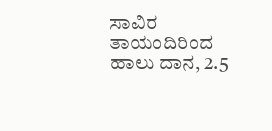ಸಾವಿರ ತಾಯಂದಿರಿಂದ ಹಾಲು ದಾನ, 2.5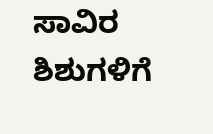ಸಾವಿರ ಶಿಶುಗಳಿಗೆ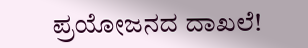ಪ್ರಯೋಜನದ ದಾಖಲೆ!